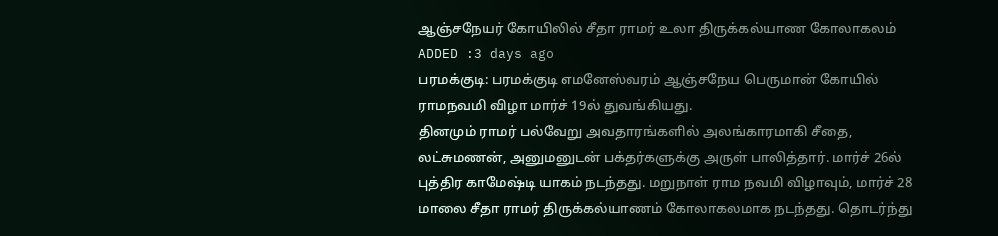ஆஞ்சநேயர் கோயிலில் சீதா ராமர் உலா திருக்கல்யாண கோலாகலம்
ADDED :3 days ago
பரமக்குடி: பரமக்குடி எமனேஸ்வரம் ஆஞ்சநேய பெருமான் கோயில் ராமநவமி விழா மார்ச் 19ல் துவங்கியது.
தினமும் ராமர் பல்வேறு அவதாரங்களில் அலங்காரமாகி சீதை, லட்சுமணன், அனுமனுடன் பக்தர்களுக்கு அருள் பாலித்தார். மார்ச் 26ல் புத்திர காமேஷ்டி யாகம் நடந்தது. மறுநாள் ராம நவமி விழாவும், மார்ச் 28 மாலை சீதா ராமர் திருக்கல்யாணம் கோலாகலமாக நடந்தது. தொடர்ந்து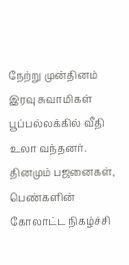நேற்று முன்தினம் இரவு சுவாமிகள் பூப்பல்லக்கில் வீதி உலா வந்தனர். தினமும் பஜனைகள், பெண்களின் கோலாட்ட நிகழ்ச்சி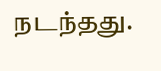நடந்தது.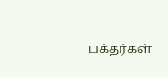பக்தர்கள்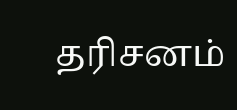தரிசனம்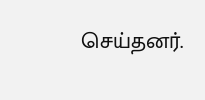செய்தனர்.